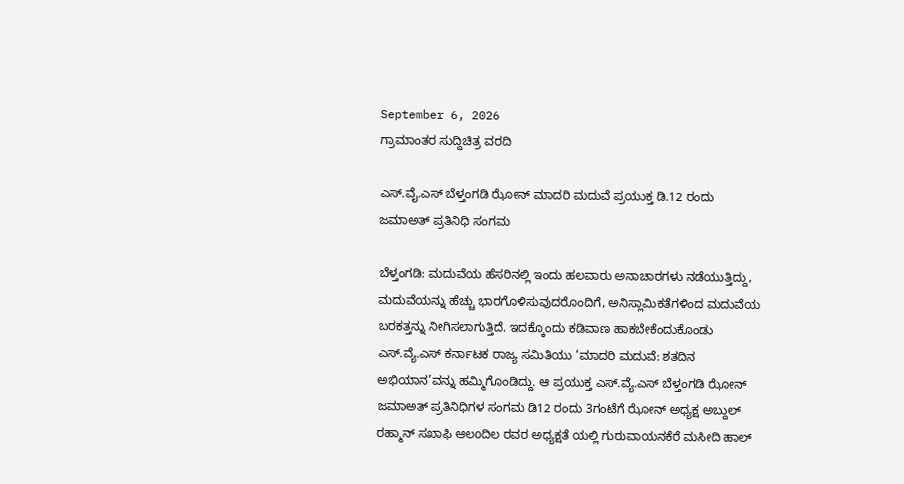September 6, 2026
ಗ್ರಾಮಾಂತರ ಸುದ್ದಿಚಿತ್ರ ವರದಿ

ಎಸ್.ವೈ.ಎಸ್ ಬೆಳ್ತಂಗಡಿ ಝೋನ್ ಮಾದರಿ ಮದುವೆ ಪ್ರಯುಕ್ತ ಡಿ.12 ರಂದು ಜಮಾಅತ್ ಪ್ರತಿನಿಧಿ ಸಂಗಮ

ಬೆಳ್ತಂಗಡಿ: ಮದುವೆಯ ಹೆಸರಿನಲ್ಲಿ ಇಂದು ಹಲವಾರು ಅನಾಚಾರಗಳು ನಡೆಯುತ್ತಿದ್ದು, ಮದುವೆಯನ್ನು ಹೆಚ್ಚು ಭಾರಗೊಳಿಸುವುದರೊಂದಿಗೆ, ಅನಿಸ್ಲಾಮಿಕತೆಗಳಿಂದ ಮದುವೆಯ ಬರಕತ್ತನ್ನು ನೀಗಿಸಲಾಗುತ್ತಿದೆ. ಇದಕ್ಕೊಂದು ಕಡಿವಾಣ ಹಾಕಬೇಕೆಂದುಕೊಂಡು ಎಸ್.ವ್ಯೆ.ಎಸ್ ಕರ್ನಾಟಕ ರಾಜ್ಯ ಸಮಿತಿಯು ‘ಮಾದರಿ ಮದುವೆ: ಶತದಿನ ಅಭಿಯಾನ’ವನ್ನು ಹಮ್ಮಿಗೊಂಡಿದ್ದು. ಆ ಪ್ರಯುಕ್ತ ಎಸ್.ವ್ಯೆ.ಎಸ್ ಬೆಳ್ತಂಗಡಿ ಝೋನ್ ಜಮಾಅತ್ ಪ್ರತಿನಿಧಿಗಳ ಸಂಗಮ ಡಿ12 ರಂದು 3ಗಂಟೆಗೆ ಝೋನ್ ಅಧ್ಯಕ್ಷ ಅಬ್ದುಲ್ ರಹ್ಮಾನ್ ಸಖಾಫಿ ಆಲoದಿಲ ರವರ ಅಧ್ಯಕ್ಷತೆ ಯಲ್ಲಿ ಗುರುವಾಯನಕೆರೆ ಮಸೀದಿ ಹಾಲ್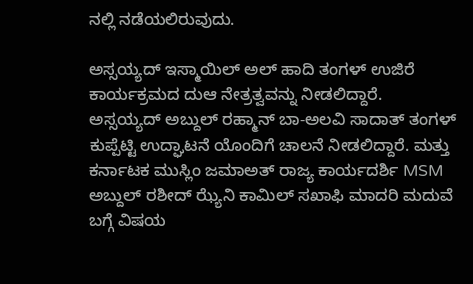ನಲ್ಲಿ ನಡೆಯಲಿರುವುದು.

ಅಸ್ಸಯ್ಯದ್ ಇಸ್ಮಾಯಿಲ್ ಅಲ್ ಹಾದಿ ತಂಗಳ್ ಉಜಿರೆ ಕಾರ್ಯಕ್ರಮದ ದುಆ ನೇತ್ರತ್ವವನ್ನು ನೀಡಲಿದ್ದಾರೆ. ಅಸ್ಸಯ್ಯದ್ ಅಬ್ದುಲ್ ರಹ್ಮಾನ್ ಬಾ-ಅಲವಿ ಸಾದಾತ್ ತಂಗಳ್ ಕುಪ್ಪೆಟ್ಟಿ ಉದ್ಘಾಟನೆ ಯೊಂದಿಗೆ ಚಾಲನೆ ನೀಡಲಿದ್ದಾರೆ. ಮತ್ತು
ಕರ್ನಾಟಕ ಮುಸ್ಲಿಂ ಜಮಾಅತ್ ರಾಜ್ಯ ಕಾರ್ಯದರ್ಶಿ MSM ಅಬ್ದುಲ್ ರಶೀದ್ ಝ್ಯೆನಿ ಕಾಮಿಲ್ ಸಖಾಫಿ ಮಾದರಿ ಮದುವೆ ಬಗ್ಗೆ ವಿಷಯ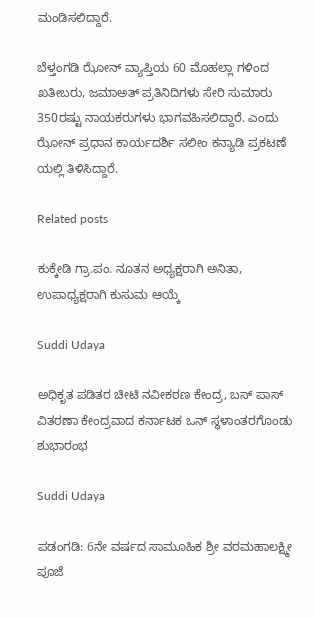ಮಂಡಿಸಲಿದ್ದಾರೆ.

ಬೆಳ್ತಂಗಡಿ ಝೋನ್ ವ್ಯಾಪ್ತಿಯ 60 ಮೊಹಲ್ಲಾ ಗಳಿಂದ ಖತೀಬರು, ಜಮಾಅತ್ ಪ್ರತಿನಿದಿಗಳು ಸೇರಿ ಸುಮಾರು 350ರಷ್ಟು ನಾಯಕರುಗಳು ಭಾಗವಹಿಸಲಿದ್ದಾರೆ. ಎಂದು ಝೋನ್ ಪ್ರಧಾನ ಕಾರ್ಯದರ್ಶಿ ಸಲೀಂ ಕನ್ಯಾಡಿ ಪ್ರಕಟಣೆ ಯಲ್ಲಿ ತಿಳಿಸಿದ್ದಾರೆ.

Related posts

ಕುಕ್ಕೇಡಿ ಗ್ರಾ.ಪಂ. ನೂತನ ಅಧ್ಯಕ್ಷರಾಗಿ ಅನಿತಾ, ಉಪಾಧ್ಯಕ್ಷರಾಗಿ ಕುಸುಮ ಆಯ್ಕೆ

Suddi Udaya

ಅಧಿಕೃತ ಪಡಿತರ ಚೀಟಿ ನವೀಕರಣ ಕೇಂದ್ರ, ಬಸ್ ಪಾಸ್ ವಿತರಣಾ ಕೇಂದ್ರವಾದ ಕರ್ನಾಟಕ ಒನ್ ಸ್ಥಳಾಂತರಗೊಂಡು ಶುಭಾರಂಭ

Suddi Udaya

ಪಡಂಗಡಿ: 6ನೇ ವರ್ಷದ ಸಾಮೂಹಿಕ ಶ್ರೀ ವರಮಹಾಲಕ್ಷ್ಮೀ ಪೂಜೆ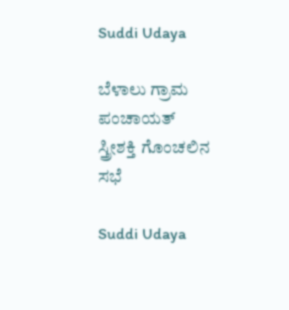Suddi Udaya

ಬೆಳಾಲು ಗ್ರಾಮ ಪಂಚಾಯತ್ ಸ್ತ್ರೀಶಕ್ತಿ ಗೊಂಚಲಿನ ಸಭೆ

Suddi Udaya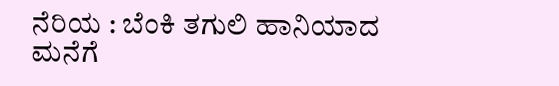ನೆರಿಯ : ಬೆಂಕಿ ತಗುಲಿ ಹಾನಿಯಾದ ಮನೆಗೆ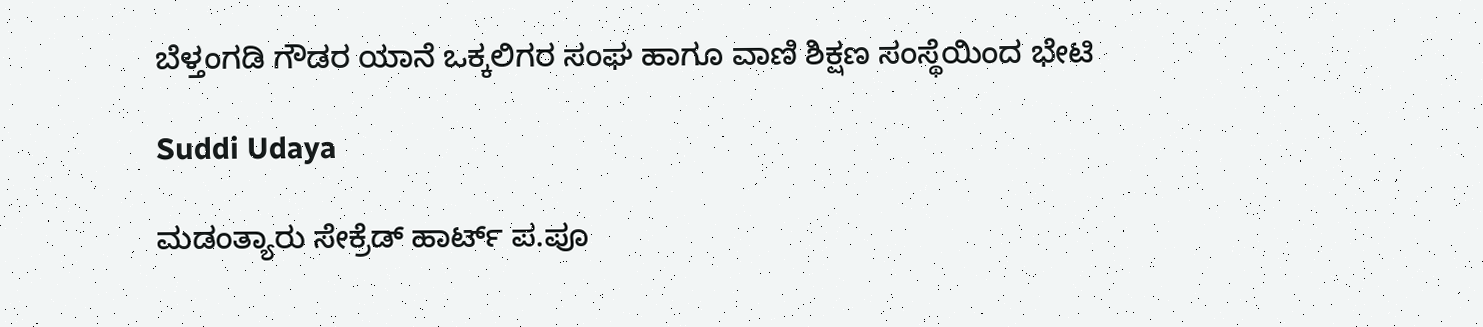ಬೆಳ್ತಂಗಡಿ ಗೌಡರ ಯಾನೆ ಒಕ್ಕಲಿಗರ ಸಂಘ ಹಾಗೂ ವಾಣಿ ಶಿಕ್ಷಣ ಸಂಸ್ಥೆಯಿಂದ ಭೇಟಿ

Suddi Udaya

ಮಡಂತ್ಯಾರು ಸೇಕ್ರೆಡ್ ಹಾರ್ಟ್ ಪ.ಪೂ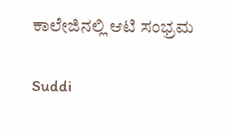ಕಾಲೇಜಿನಲ್ಲಿ ಆಟಿ ಸಂಭ್ರಮ

Suddi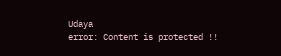Udaya
error: Content is protected !!